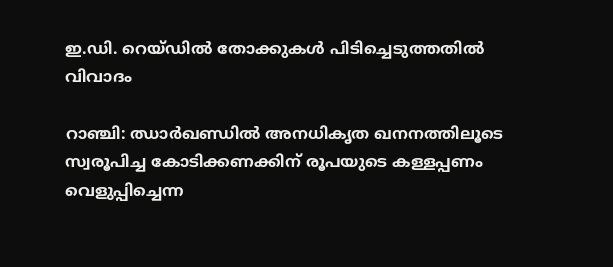ഇ.ഡി. റെയ്ഡില്‍ തോക്കുകള്‍ പിടിച്ചെടുത്തതില്‍ വിവാദം

റാഞ്ചി: ഝാര്‍ഖണ്ഡില്‍ അനധികൃത ഖനനത്തിലൂടെ സ്വരൂപിച്ച കോടിക്കണക്കിന് രൂപയുടെ കള്ളപ്പണം വെളുപ്പിച്ചെന്ന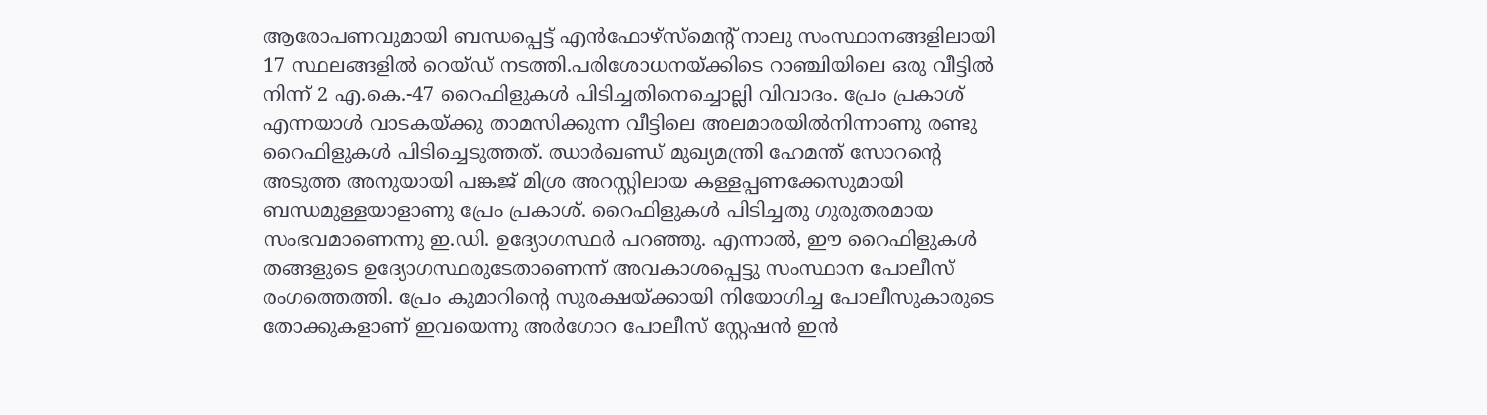ആരോപണവുമായി ബന്ധപ്പെട്ട് എന്‍ഫോഴ്സ്മെന്റ് നാലു സംസ്ഥാനങ്ങളിലായി 17 സ്ഥലങ്ങളില്‍ റെയ്ഡ് നടത്തി.പരിശോധനയ്ക്കിടെ റാഞ്ചിയിലെ ഒരു വീട്ടില്‍ നിന്ന് 2 എ.കെ.-47 റൈഫിളുകള്‍ പിടിച്ചതിനെച്ചൊല്ലി വിവാദം. പ്രേം പ്രകാശ് എന്നയാള്‍ വാടകയ്ക്കു താമസിക്കുന്ന വീട്ടിലെ അലമാരയില്‍നിന്നാണു രണ്ടു റൈഫിളുകള്‍ പിടിച്ചെടുത്തത്. ഝാര്‍ഖണ്ഡ് മുഖ്യമന്ത്രി ഹേമന്ത് സോറന്റെ അടുത്ത അനുയായി പങ്കജ് മിശ്ര അറസ്റ്റിലായ കള്ളപ്പണക്കേസുമായി ബന്ധമുള്ളയാളാണു പ്രേം പ്രകാശ്. റൈഫിളുകള്‍ പിടിച്ചതു ഗുരുതരമായ സംഭവമാണെന്നു ഇ.ഡി. ഉദ്യോഗസ്ഥര്‍ പറഞ്ഞു. എന്നാല്‍, ഈ റൈഫിളുകള്‍ തങ്ങളുടെ ഉദ്യോഗസ്ഥരുടേതാണെന്ന് അവകാശപ്പെട്ടു സംസ്ഥാന പോലീസ് രംഗത്തെത്തി. പ്രേം കുമാറിന്റെ സുരക്ഷയ്ക്കായി നിയോഗിച്ച പോലീസുകാരുടെ തോക്കുകളാണ് ഇവയെന്നു അര്‍ഗോറ പോലീസ് സ്റ്റേഷന്‍ ഇന്‍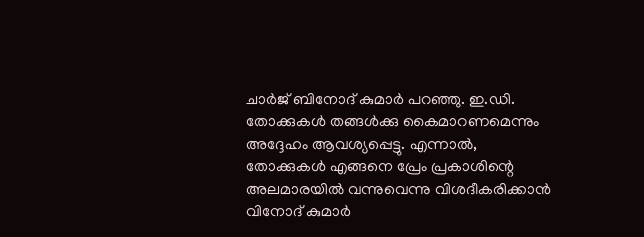ചാര്‍ജ് ബിനോദ് കുമാര്‍ പറഞ്ഞു. ഇ.ഡി. തോക്കുകള്‍ തങ്ങള്‍ക്കു കൈമാറണമെന്നും അദ്ദേഹം ആവശ്യപ്പെട്ടു. എന്നാല്‍, തോക്കുകള്‍ എങ്ങനെ പ്രേം പ്രകാശിന്റെ അലമാരയില്‍ വന്നുവെന്നു വിശദീകരിക്കാന്‍ വിനോദ് കുമാര്‍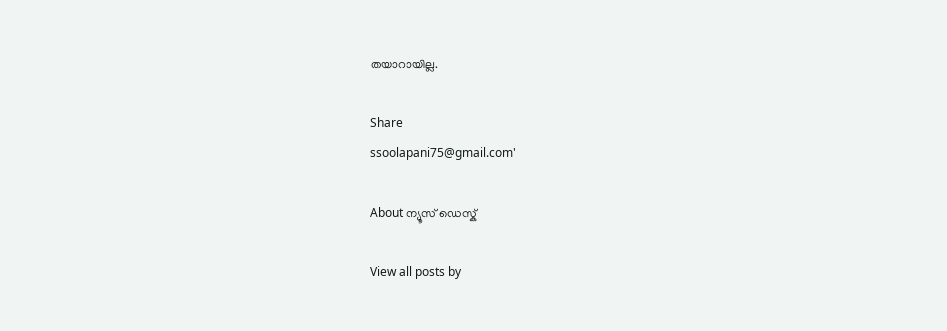തയാറായില്ല.

Share
ssoolapani75@gmail.com'

About ന്യൂസ് ഡെസ്ക്

View all posts by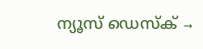ന്യൂസ് ഡെസ്ക് →